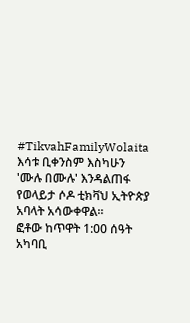#TikvahFamilyWolaita
እሳቱ ቢቀንስም እስካሁን 'ሙሉ በሙሉ' እንዳልጠፋ የወላይታ ሶዶ ቲክቫህ ኢትዮጵያ አባላት አሳውቀዋል።
ፎቶው ከጥዋት 1:00 ሰዓት አካባቢ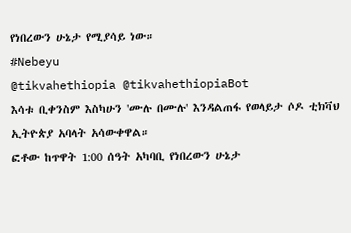የነበረውን ሁኔታ የሚያሳይ ነው።
#Nebeyu
@tikvahethiopia @tikvahethiopiaBot
እሳቱ ቢቀንስም እስካሁን 'ሙሉ በሙሉ' እንዳልጠፋ የወላይታ ሶዶ ቲክቫህ ኢትዮጵያ አባላት አሳውቀዋል።
ፎቶው ከጥዋት 1:00 ሰዓት አካባቢ የነበረውን ሁኔታ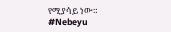የሚያሳይ ነው።
#Nebeyu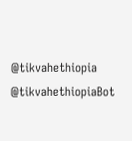@tikvahethiopia @tikvahethiopiaBot